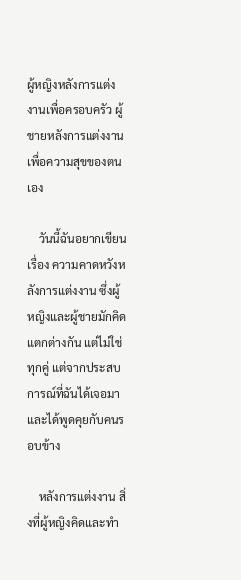ผู้หญิงหลังการแต่งงานเพื่อครอบครัว ผู้ชายหลังการแต่งงานเพื่อความสุขของตนเอง

    วันนี้ฉันอยากเขียนเรื่อง ความคาดหวังหลังการแต่งงาน ซึ่งผู้หญิงและผู้ชายมักคิดแตกต่างกัน แต่ไม่ใช่ทุกคู่ แต่จากประสบการณ์ที่ฉันได้เจอมาและได้พูดคุยกับคนรอบข้าง

    หลังการแต่งงาน สิ่งที่ผู้หญิงคิดและทำ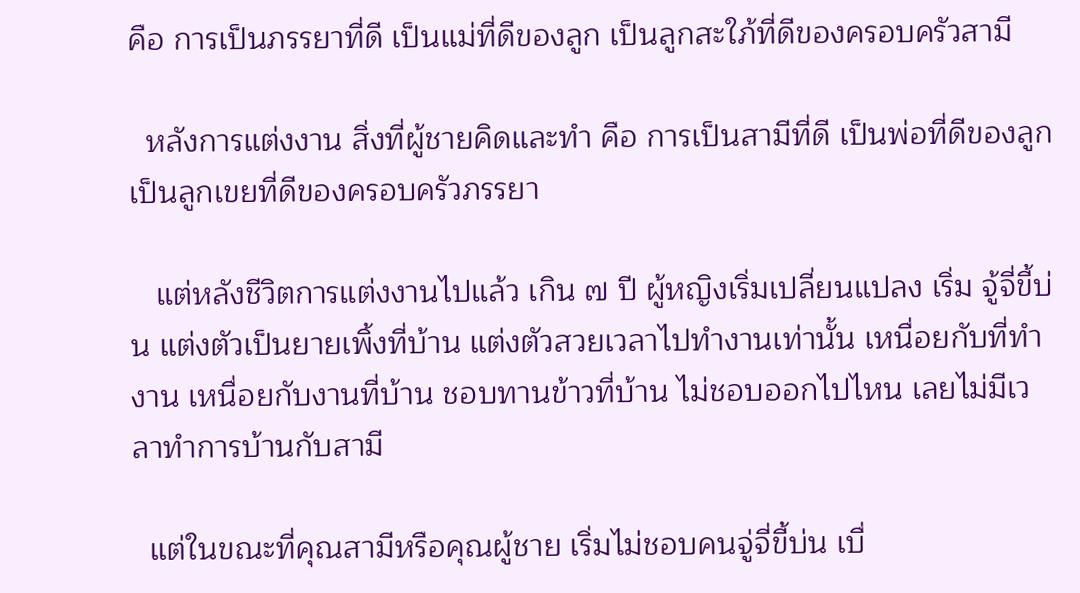คือ การเป็นภรรยาที่ดี เป็นแม่ที่ดีของลูก เป็นลูกสะใภ้ที่ดีของครอบครัวสามี

  หลังการแต่งงาน สิ่งที่ผู้ชายคิดและทำ คือ การเป็นสามีที่ดี เป็นพ่อที่ดีของลูก เป็นลูกเขยที่ดีของครอบครัวภรรยา

   แต่หลังชีวิตการแต่งงานไปแล้ว เกิน ๗ ปี ผู้หญิงเริ่มเปลี่ยนแปลง เริ่ม จู้จี่ขี้บ่น แต่งตัวเป็นยายเพิ้งที่บ้าน แต่งตัวสวยเวลาไปทำงานเท่านั้น เหนื่อยกับที่ทำงาน เหนื่อยกับงานที่บ้าน ชอบทานข้าวที่บ้าน ไม่ชอบออกไปไหน เลยไม่มีเวลาทำการบ้านกับสามี

  แต่ในขณะที่คุณสามีหรือคุณผู้ชาย เริ่มไม่ชอบคนจู่จี่ขี้บ่น เบื่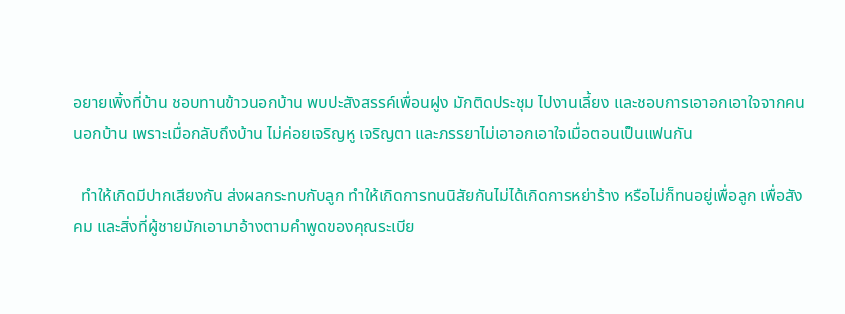อยายเพิ้งที่บ้าน ชอบทานข้าวนอกบ้าน พบปะสังสรรค์เพื่อนฝูง มักติดประชุม ไปงานเลี้ยง และชอบการเอาอกเอาใจจากคนนอกบ้าน เพราะเมื่อกลับถึงบ้าน ไม่ค่อยเจริญหู เจริญตา และภรรยาไม่เอาอกเอาใจเมื่อตอนเป็นแฟนกัน

  ทำให้เกิดมีปากเสียงกัน ส่งผลกระทบกับลูก ทำให้เกิดการทนนิสัยกันไม่ได้เกิดการหย่าร้าง หรือไม่ก็ทนอยู่เพื่อลูก เพื่อสังคม และสิ่งที่ผู้ชายมักเอามาอ้างตามคำพูดของคุณระเบีย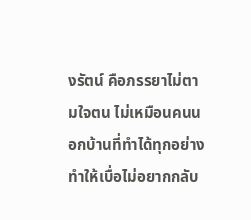งรัตน์ คือภรรยาไม่ตามใจตน ไม่เหมือนคนนอกบ้านที่ทำได้ทุกอย่าง ทำให้เบื่อไม่อยากกลับ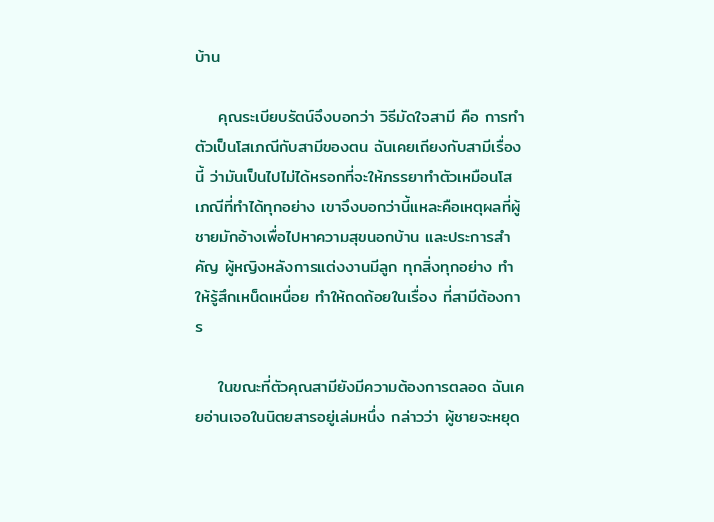บ้าน

    คุณระเบียบรัตน์จึงบอกว่า วิธีมัดใจสามี คือ การทำตัวเป็นโสเภณีกับสามีของตน ฉันเคยเถียงกับสามีเรื่องนี้ ว่ามันเป็นไปไม่ได้หรอกที่จะให้ภรรยาทำตัวเหมือนโสเภณีที่ทำได้ทุกอย่าง เขาจึงบอกว่านี้แหละคือเหตุผลที่ผู้ชายมักอ้างเพื่อไปหาความสุขนอกบ้าน และประการสำคัญ ผู้หญิงหลังการแต่งงานมีลูก ทุกสิ่งทุกอย่าง ทำให้รู้สึกเหน็ดเหนื่อย ทำให้ถดถ้อยในเรื่อง ที่สามีต้องการ

    ในขณะที่ตัวคุณสามียังมีความต้องการตลอด ฉันเคยอ่านเจอในนิตยสารอยู่เล่มหนึ่ง กล่าวว่า ผู้ชายจะหยุด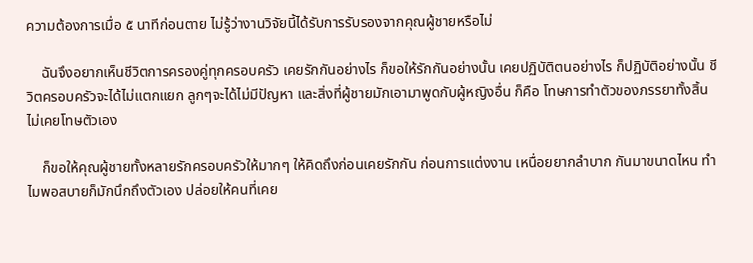ความต้องการเมื่อ ๕ นาทีก่อนตาย ไม่รู้ว่างานวิจัยนี้ได้รับการรับรองจากคุณผู้ชายหรือไม่

    ฉันจึงอยากเห็นชีวิตการครองคู่ทุกครอบครัว เคยรักกันอย่างไร ก็ขอให้รักกันอย่างนั้น เคยปฏิบัติตนอย่างไร ก็ปฏิบัติอย่างนั้น ชีวิตครอบครัวจะได้ไม่แตกแยก ลูกๆจะได้ไม่มีปัญหา และสิ่งที่ผู้ชายมักเอามาพูดกับผู้หญิงอื่น ก็คือ โทษการทำตัวของภรรยาทั้งสิ้น ไม่เคยโทษตัวเอง

    ก็ขอให้คุณผู้ชายทั้งหลายรักครอบครัวให้มากๆ ให้คิดถึงก่อนเคยรักกัน ก่อนการแต่งงาน เหนื่อยยากลำบาก กันมาขนาดไหน ทำไมพอสบายก็มักนึกถึงตัวเอง ปล่อยให้คนที่เคย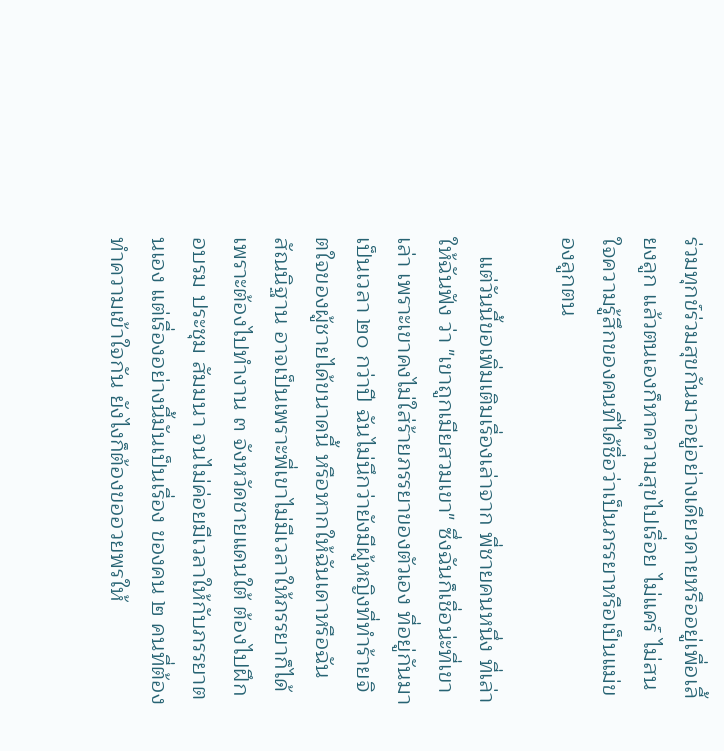ร่วมทุกข์ร่วมสุขกันมาอยู่อย่างเดียวดายหรืออยู่เพื่อเลี้ยงลูก แล้วตนเองก็หาความสุขไปเรื่อย ไม่แคร์ ไม่สนใจความรู้สึกของคนที่ได้ชื่อว่าเป็นภรรยาหรือเป็นแม่ของลูกตน

   แต่วันนี้ขอเพิ่มเติมเรื่องเล่าจาก พี่ชายคนหนึ่ง ที่เล่าให้ฉันฟัง ว่า "เขาถูกเมียสวมเขา" ซึ่งฉันก็เชื่อน่ะที่เขาเล่า เพราะเขาคงไม่ใส่ร้ายภรรยาของตัวเอง ที่อยู่กันมาเป็นเวลา ๒๐ กว่าปี ฉันไม่นึกว่ายังมีผู้หญิงที่ทำร้ายจิตใจของผู้ชายได้ขนาดนี้ หรือหากให้ฉันเดาหรือฉันสัณนิฐาน อาจเป็นเพราะพี่เขาไม่มีเวลาให้ภรรยาก็ได้ เพราะต้องไปทำงาน ๓ จังหวัดชายแดนใต้ ต้องไปฝึก อบรม ประชุม สัมมนา จนไม่ค่อยมีเวลาให้กับภรรยาตนเอง แต่เรื่องอย่างนี้มันเป็นเรื่อง ของคน ๒ คนที่ต้องทำความเข้าใจกัน ยังไงก็ต้องขออวยพรให้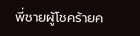พี่ชายผู้โชคร้ายค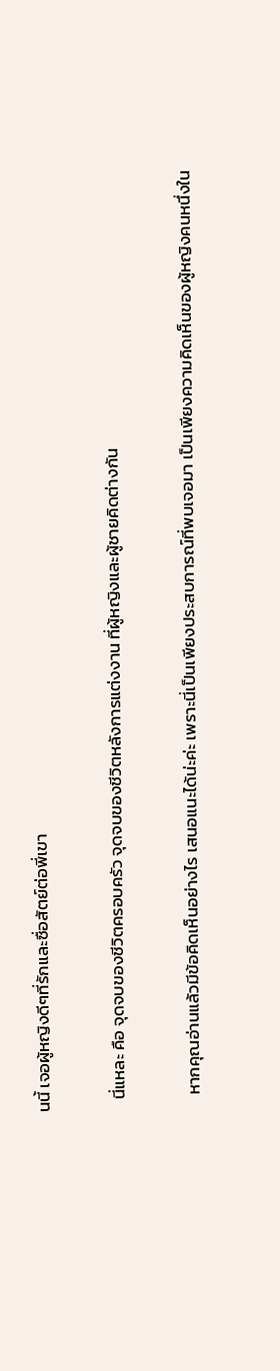นนี้ เจอผู้หญิงดีๆที่รักและซื่อสัตย์ต่อพี่เขา

   นี่แหละ คือ จุดจบของชีวิตครอบครัว จุดจบของชีวิตหลังการแต่งงาน ที่ผู้หญิงและผู้ชายคิดต่างกัน

    หากคุณอ่านแล้วมีข้อคิดเห็นอย่างไร เสนอแนะได้น่ะค่ะ เพราะนี่เป็นเพียงประสบการณ์ที่พบเจอมา เป็นเพียงความคิดเห็นของผู้หญิงคนหนึ่งใน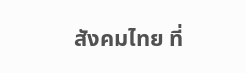สังคมไทย ที่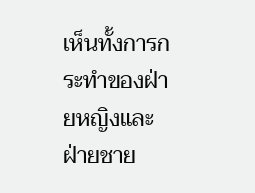เห็นทั้งการกระทำของฝ่ายหญิงและฝ่ายชาย